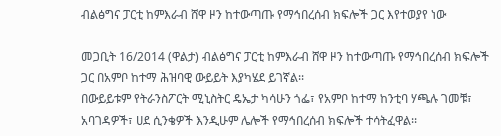ብልፅግና ፓርቲ ከምእራብ ሸዋ ዞን ከተውጣጡ የማኅበረሰብ ክፍሎች ጋር እየተወያየ ነው

መጋቢት 16/2014 (ዋልታ) ብልፅግና ፓርቲ ከምእራብ ሸዋ ዞን ከተውጣጡ የማኅበረሰብ ክፍሎች ጋር በአምቦ ከተማ ሕዝባዊ ውይይት እያካሄደ ይገኛል፡፡
በውይይቱም የትራንስፖርት ሚኒስትር ዴኤታ ካሳሁን ጎፌ፣ የአምቦ ከተማ ከንቲባ ሃጫሉ ገመቹ፣ አባገዳዎች፣ ሀደ ሲንቄዎች እንዲሁም ሌሎች የማኅበረሰብ ክፍሎች ተሳትፈዋል፡፡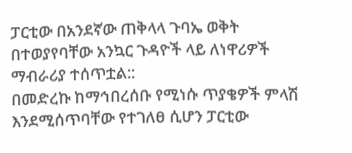ፓርቲው በአንደኛው ጠቅላላ ጉባኤ ወቅት በተወያየባቸው አንኳር ጉዳዮች ላይ ለነዋሪዎች ማብራሪያ ተሰጥቷል::
በመድረኩ ከማኅበረሰቡ የሚነሱ ጥያቄዎች ምላሽ እንደሚሰጥባቸው የተገለፀ ሲሆን ፓርቲው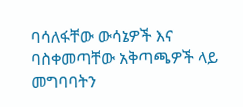ባሳለፋቸው ውሳኔዎች እና ባስቀመጣቸው አቅጣጫዎች ላይ መግባባትን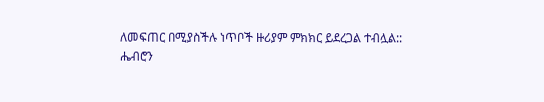ለመፍጠር በሚያስችሉ ነጥቦች ዙሪያም ምክክር ይደረጋል ተብሏል::
ሔብሮን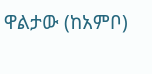ዋልታው (ከአምቦ)